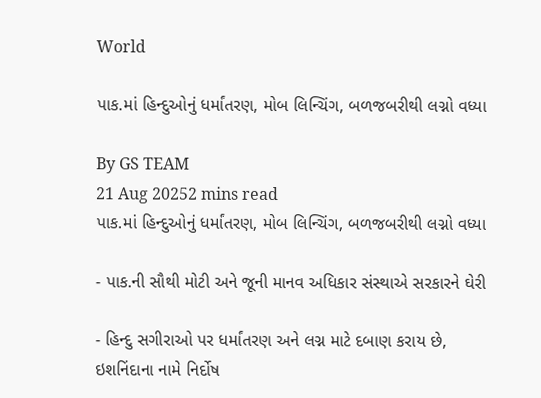World

પાક.માં હિન્દુઓનું ધર્માંતરણ, મોબ લિન્ચિંગ, બળજબરીથી લગ્નો વધ્યા

By GS TEAM
21 Aug 20252 mins read
પાક.માં હિન્દુઓનું ધર્માંતરણ, મોબ લિન્ચિંગ, બળજબરીથી લગ્નો વધ્યા

- પાક.ની સૌથી મોટી અને જૂની માનવ અધિકાર સંસ્થાએ સરકારને ઘેરી

- હિન્દુ સગીરાઓ પર ધર્માંતરણ અને લગ્ન માટે દબાણ કરાય છે, ઇશનિંદાના નામે નિર્દોષ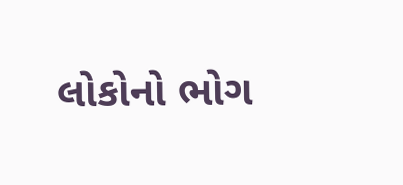લોકોનો ભોગ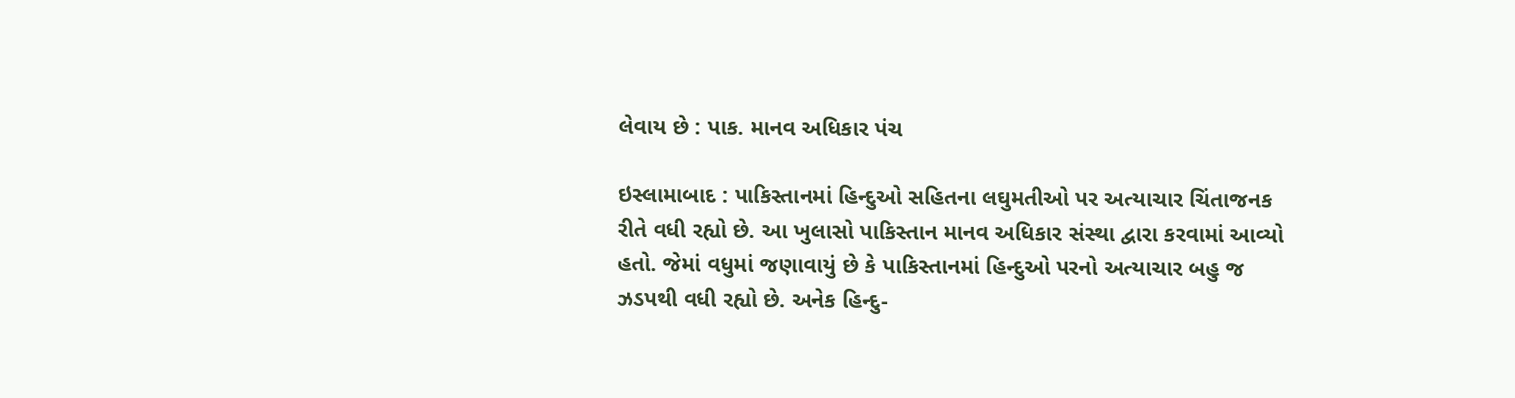લેવાય છે : પાક. માનવ અધિકાર પંચ

ઇસ્લામાબાદ : પાકિસ્તાનમાં હિન્દુઓ સહિતના લઘુમતીઓ પર અત્યાચાર ચિંતાજનક રીતે વધી રહ્યો છે. આ ખુલાસો પાકિસ્તાન માનવ અધિકાર સંસ્થા દ્વારા કરવામાં આવ્યો હતો. જેમાં વધુમાં જણાવાયું છે કે પાકિસ્તાનમાં હિન્દુઓ પરનો અત્યાચાર બહુ જ ઝડપથી વધી રહ્યો છે. અનેક હિન્દુ-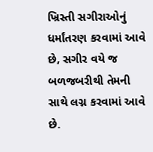ખ્રિસ્તી સગીરાઓનું ધર્માંતરણ કરવામાં આવે છે, સગીર વયે જ બળજબરીથી તેમની સાથે લગ્ન કરવામાં આવે છે.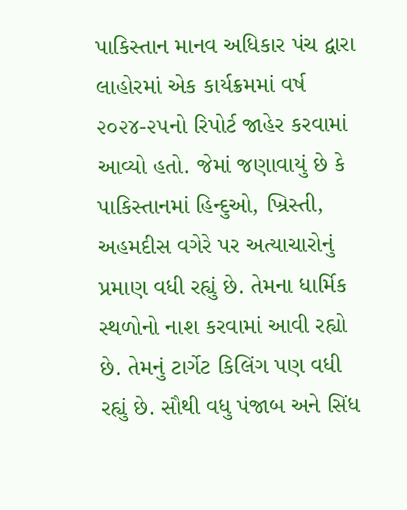પાકિસ્તાન માનવ અધિકાર પંચ દ્વારા લાહોરમાં એક કાર્યક્રમમાં વર્ષ ૨૦૨૪-૨૫નો રિપોર્ટ જાહેર કરવામાં આવ્યો હતો. જેમાં જણાવાયું છે કે પાકિસ્તાનમાં હિન્દુઓ, ખ્રિસ્તી, અહમદીસ વગેરે પર અત્યાચારોનું પ્રમાણ વધી રહ્યું છે. તેમના ધાર્મિક સ્થળોનો નાશ કરવામાં આવી રહ્યો છે. તેમનું ટાર્ગેટ કિલિંગ પણ વધી રહ્યું છે. સૌથી વધુ પંજાબ અને સિંધ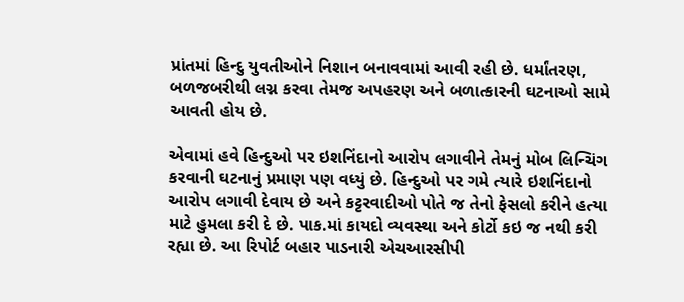પ્રાંતમાં હિન્દુ યુવતીઓને નિશાન બનાવવામાં આવી રહી છે. ધર્માંતરણ, બળજબરીથી લગ્ન કરવા તેમજ અપહરણ અને બળાત્કારની ઘટનાઓ સામે આવતી હોય છે.

એવામાં હવે હિન્દુઓ પર ઇશનિંદાનો આરોપ લગાવીને તેમનું મોબ લિન્ચિંગ કરવાની ઘટનાનું પ્રમાણ પણ વધ્યું છે. હિન્દુઓ પર ગમે ત્યારે ઇશનિંદાનો આરોપ લગાવી દેવાય છે અને કટ્ટરવાદીઓ પોતે જ તેનો ફેસલો કરીને હત્યા માટે હુમલા કરી દે છે. પાક.માં કાયદો વ્યવસ્થા અને કોર્ટો કઇ જ નથી કરી રહ્યા છે. આ રિપોર્ટ બહાર પાડનારી એચઆરસીપી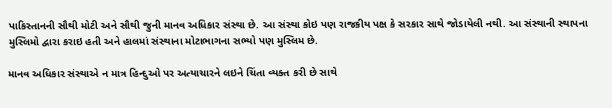પાકિસ્તાનની સૌથી મોટી અને સૌથી જુની માનવ અધિકાર સંસ્થા છે. આ સંસ્થા કોઇ પણ રાજકીય પક્ષ કે સરકાર સાથે જોડાયેલી નથી. આ સંસ્થાની સ્થાપના મુસ્લિમો દ્વારા કરાઇ હતી અને હાલમાં સંસ્થાના મોટાભાગના સભ્યો પણ મુસ્લિમ છે.

માનવ અધિકાર સંસ્થાએ ન માત્ર હિન્દુઓ પર અત્યાચારને લઇને ચિંતા વ્યક્ત કરી છે સાથે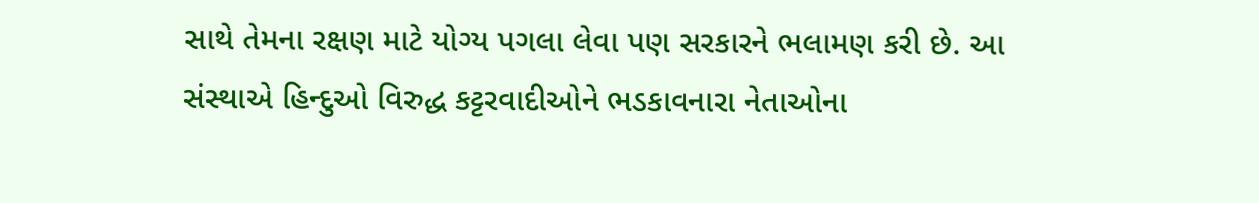સાથે તેમના રક્ષણ માટે યોગ્ય પગલા લેવા પણ સરકારને ભલામણ કરી છે. આ સંસ્થાએ હિન્દુઓ વિરુદ્ધ કટ્ટરવાદીઓને ભડકાવનારા નેતાઓના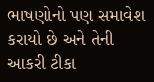ભાષણોનો પણ સમાવેશ કરાયો છે અને તેની આકરી ટીકા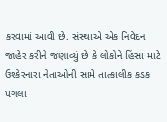કરવામાં આવી છે. સંસ્થાએ એક નિવેદન જાહેર કરીને જણાવ્યું છે કે લોકોને હિંસા માટે ઉશ્કેરનારા નેતાઓની સામે તાત્કાલીક કડક પગલા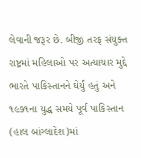લેવાની જરૂર છે. બીજી તરફ સંયુક્ત રાષ્ટ્રમાં મહિલાઓ પર અત્યાચાર મુદ્દે ભારતે પાકિસ્તાનને ઘેર્યું હતું અને ૧૯૭૧ના યુદ્ધ સમયે પૂર્વ પાકિસ્તાન (હાલ બાંગ્લાદેશ)માં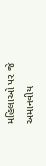મહિલાઓ પર જે અમાનવીય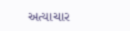અત્યાચાર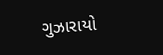ગુઝારાયો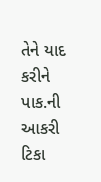તેને યાદ કરીને પાક.ની આકરી ટિકા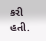કરી હતી.